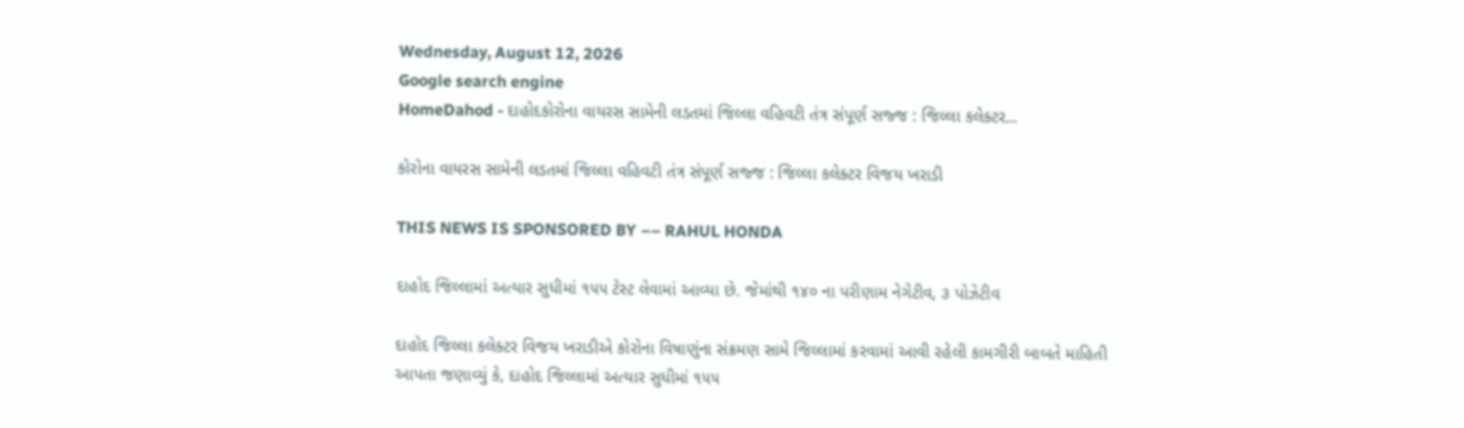Wednesday, August 12, 2026
Google search engine
HomeDahod - દાહોદકોરોના વાયરસ સામેની લડતમાં જિલ્લા વહિવટી તંત્ર સંપૂર્ણ સજ્જ : જિલ્લા કલેક્ટર...

કોરોના વાયરસ સામેની લડતમાં જિલ્લા વહિવટી તંત્ર સંપૂર્ણ સજ્જ : જિલ્લા કલેક્ટર વિજય ખરાડી

THIS NEWS IS SPONSORED BY –– RAHUL HONDA

દાહોદ જિલ્લામાં અત્યાર સુધીમાં ૧૫૫ ટેસ્ટ લેવામાં આવ્યા છે. જેમાંથી ૧૪૦ ના પરીણામ નેગેટીવ, ૩ પોઝેટીવ

દાહોદ જિલ્લા કલેક્ટર વિજય ખરાડીએ કોરોના વિષાણુંના સંક્રમણ સામે જિલ્લામાં કરવામાં આવી રહેલી કામગીરી બાબતે માહિતી આપતા જણાવ્યું કે, દાહોદ જિલ્લામાં અત્યાર સુધીમાં ૧૫૫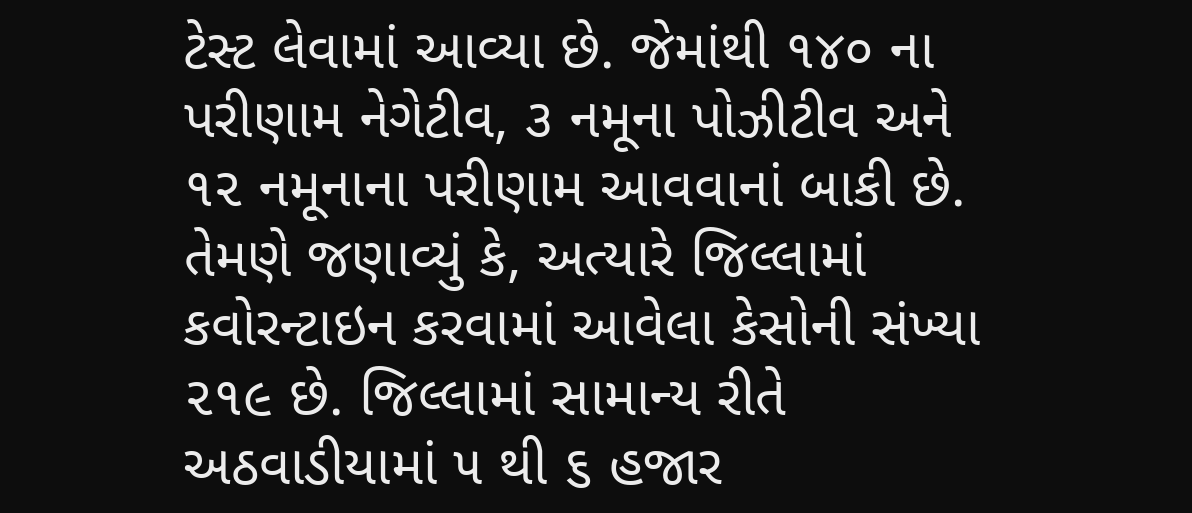ટેસ્ટ લેવામાં આવ્યા છે. જેમાંથી ૧૪૦ ના પરીણામ નેગેટીવ, ૩ નમૂના પોઝીટીવ અને ૧૨ નમૂનાના પરીણામ આવવાનાં બાકી છે. તેમણે જણાવ્યું કે, અત્યારે જિલ્લામાં કવોરન્ટાઇન કરવામાં આવેલા કેસોની સંખ્યા ૨૧૯ છે. જિલ્લામાં સામાન્ય રીતે અઠવાડીયામાં ૫ થી ૬ હજાર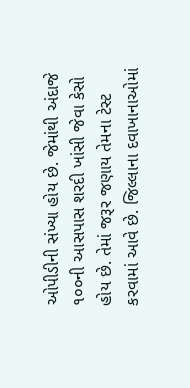ઓપીડીની સંખ્યા હોય છે. જેમાંથી અંદાજે ૧૦૦ની આસપાસ શરદી ખાંસી જેવા કેસો હોય છે. તેમાં જરૂર જણાય તેમના ટેસ્ટ કરવામાં આવે છે. જિલ્લાના દવાખાનાઓમાં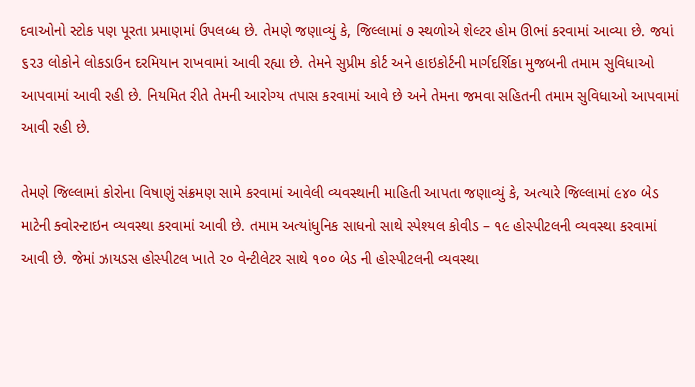દવાઓનો સ્ટોક પણ પૂરતા પ્રમાણમાં ઉપલબ્ધ છે. તેમણે જણાવ્યું કે, જિલ્લામાં ૭ સ્થળોએ શેલ્ટર હોમ ઊભાં કરવામાં આવ્યા છે. જયાં ૬૨૩ લોકોને લોકડાઉન દરમિયાન રાખવામાં આવી રહ્યા છે. તેમને સુપ્રીમ કોર્ટ અને હાઇકોર્ટની માર્ગદર્શિકા મુજબની તમામ સુવિધાઓ આપવામાં આવી રહી છે. નિયમિત રીતે તેમની આરોગ્ય તપાસ કરવામાં આવે છે અને તેમના જમવા સહિતની તમામ સુવિધાઓ આપવામાં આવી રહી છે.

તેમણે જિલ્લામાં કોરોના વિષાણું સંક્રમણ સામે કરવામાં આવેલી વ્યવસ્થાની માહિતી આપતા જણાવ્યું કે, અત્યારે જિલ્લામાં ૯૪૦ બેડ માટેની ક્વોરન્ટાઇન વ્યવસ્થા કરવામાં આવી છે. તમામ અત્યાંધુનિક સાધનો સાથે સ્પેશ્યલ કોવીડ – ૧૯ હોસ્પીટલની વ્યવસ્થા કરવામાં આવી છે. જેમાં ઝાયડસ હોસ્પીટલ ખાતે ૨૦ વેન્ટીલેટર સાથે ૧૦૦ બેડ ની હોસ્પીટલની વ્યવસ્થા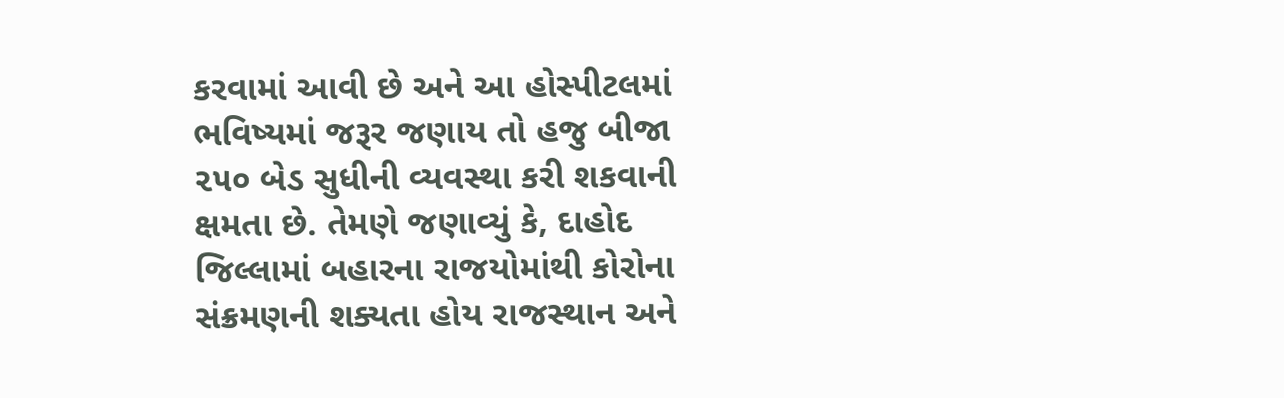કરવામાં આવી છે અને આ હોસ્પીટલમાં ભવિષ્યમાં જરૂર જણાય તો હજુ બીજા ૨૫૦ બેડ સુધીની વ્યવસ્થા કરી શકવાની ક્ષમતા છે. તેમણે જણાવ્યું કે, દાહોદ જિલ્લામાં બહારના રાજયોમાંથી કોરોના સંક્રમણની શક્યતા હોય રાજસ્થાન અને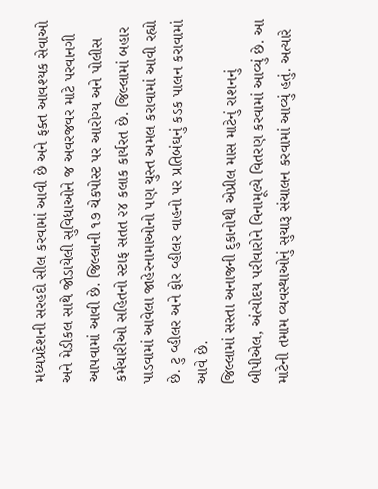મધ્યપ્રદેશની સરહદો સીલ કરવામાં આવી છે અને ફક્ત આવશ્યક સેવાઓ અને મેડીકલ સાથે જોડાયેલી સુવિધાઓને જ અવરજવર માટે પરવાનગી આપવામાં આવી છે. જિલ્લાની ૧૭ ચેકપોસ્ટ પર આરોગ્ય અને પોલીસ કર્મચારીઓ સહિતનો સ્ટાફ સતત ૨૪ કલાક કાર્યરત છે. જિલ્લામાં બહાર પાડવામાં આવેલા જાહેરનામાઓનો પણ ચુસ્ત અમલ કરાવામાં આવી રહ્યો છે. ટુ વ્હીલર અને ફોર વ્હીલર વાહનો પર પ્રતિબંઘનું કડક પાલન કરાવામાં આવે છે.
જિલ્લામાં સસ્તા અનાજની દુકાનોથી એપ્રીલ માસ માટેનું રાશનનું બીપીએલ, અંત્યોદય પરીવારોને વિનામૂલ્યે વિતરણ કરવામાં આવ્યું છે. આ માટેની તમામ વ્યવસ્થાઓનું સુચારૂ સંચાલન કરવામાં આવ્યું હતું. અત્યારે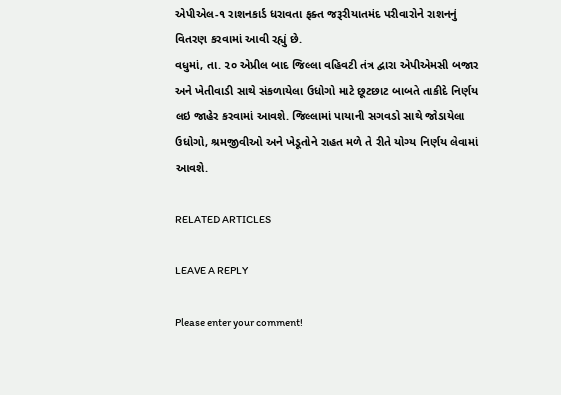એપીએલ-૧ રાશનકાર્ડ ધરાવતા ફક્ત જરૂરીયાતમંદ પરીવારોને રાશનનું વિતરણ કરવામાં આવી રહ્યું છે.
વધુમાં, તા. ૨૦ એપ્રીલ બાદ જિલ્લા વહિવટી તંત્ર દ્વારા એપીએમસી બજાર અને ખેતીવાડી સાથે સંકળાયેલા ઉધોગો માટે છૂટછાટ બાબતે તાકીદે નિર્ણય લઇ જાહેર કરવામાં આવશે. જિલ્લામાં પાયાની સગવડો સાથે જોડાયેલા ઉધોગો, શ્રમજીવીઓ અને ખેડૂતોને રાહત મળે તે રીતે યોગ્ય નિર્ણય લેવામાં આવશે.

RELATED ARTICLES

LEAVE A REPLY

Please enter your comment!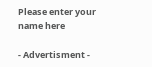Please enter your name here

- Advertisment -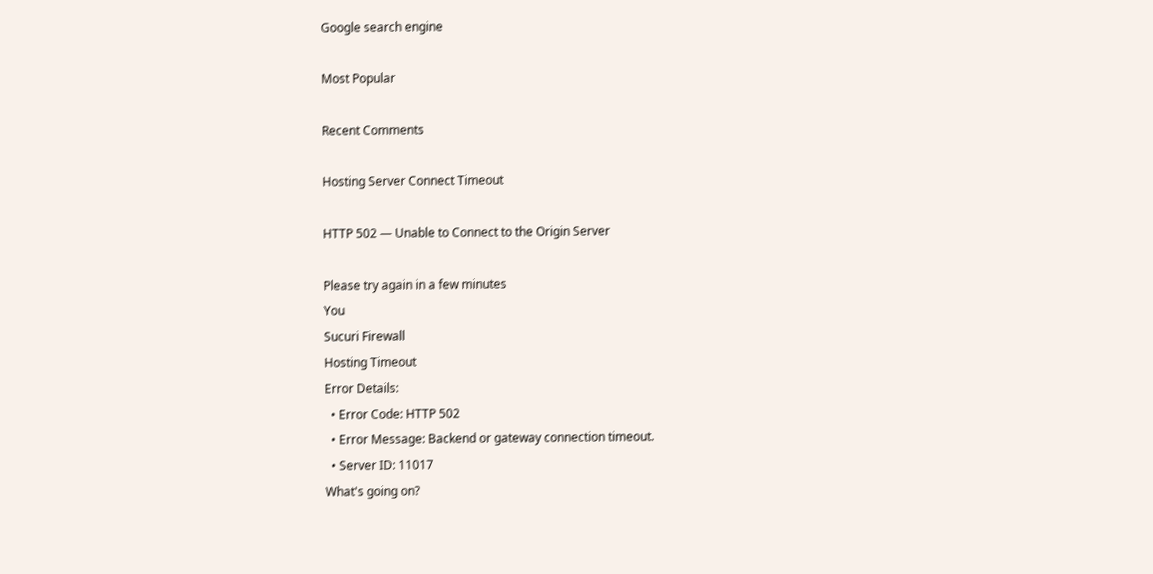Google search engine

Most Popular

Recent Comments

Hosting Server Connect Timeout

HTTP 502 — Unable to Connect to the Origin Server

Please try again in a few minutes
You
Sucuri Firewall
Hosting Timeout
Error Details:
  • Error Code: HTTP 502
  • Error Message: Backend or gateway connection timeout.
  • Server ID: 11017
What's going on?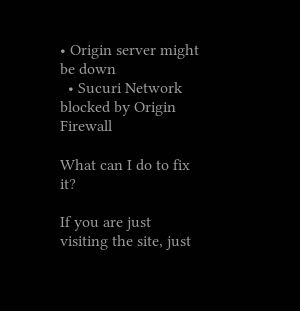• Origin server might be down
  • Sucuri Network blocked by Origin Firewall

What can I do to fix it?

If you are just visiting the site, just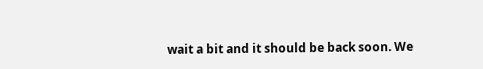wait a bit and it should be back soon. We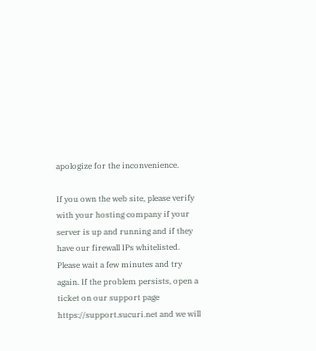apologize for the inconvenience.

If you own the web site, please verify with your hosting company if your server is up and running and if they have our firewall IPs whitelisted. Please wait a few minutes and try again. If the problem persists, open a ticket on our support page https://support.sucuri.net and we will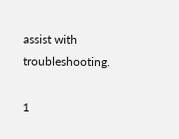assist with troubleshooting.

1